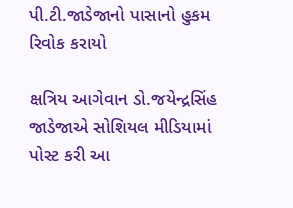પી.ટી.જાડેજાનો પાસાનો હુકમ રિવોક કરાયો

ક્ષત્રિય આગેવાન ડો.જયેન્દ્રસિંહ જાડેજાએ સોશિયલ મીડિયામાં પોસ્ટ કરી આ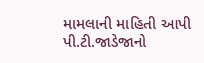મામલાની માહિતી આપી
પી.ટી.જાડેજાનો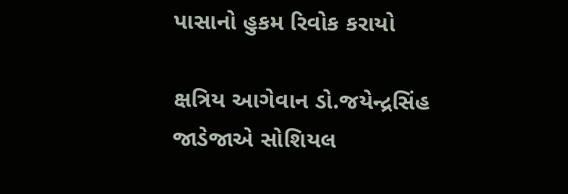પાસાનો હુકમ રિવોક કરાયો

ક્ષત્રિય આગેવાન ડો.જયેન્દ્રસિંહ જાડેજાએ સોશિયલ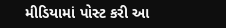મીડિયામાં પોસ્ટ કરી આ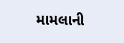મામલાની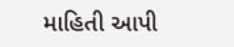માહિતી આપી